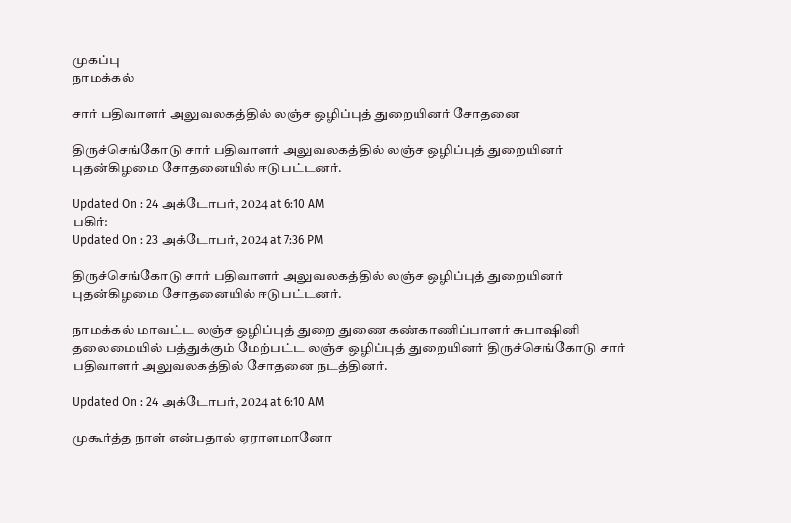முகப்பு
நாமக்கல்

சார் பதிவாளர் அலுவலகத்தில் லஞ்ச ஒழிப்புத் துறையினர் சோதனை

திருச்செங்கோடு சார் பதிவாளர் அலுவலகத்தில் லஞ்ச ஒழிப்புத் துறையினர் புதன்கிழமை சோதனையில் ஈடுபட்டனர்.

Updated On : 24 அக்டோபர், 2024 at 6:10 AM
பகிர்:
Updated On : 23 அக்டோபர், 2024 at 7:36 PM

திருச்செங்கோடு சார் பதிவாளர் அலுவலகத்தில் லஞ்ச ஒழிப்புத் துறையினர் புதன்கிழமை சோதனையில் ஈடுபட்டனர்.

நாமக்கல் மாவட்ட லஞ்ச ஒழிப்புத் துறை துணை கண்காணிப்பாளர் சுபாஷினி தலைமையில் பத்துக்கும் மேற்பட்ட லஞ்ச ஒழிப்புத் துறையினர் திருச்செங்கோடு சார் பதிவாளர் அலுவலகத்தில் சோதனை நடத்தினர்.

Updated On : 24 அக்டோபர், 2024 at 6:10 AM

முகூர்த்த நாள் என்பதால் ஏராளமானோ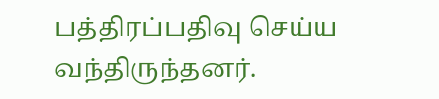பத்திரப்பதிவு செய்ய வந்திருந்தனர்.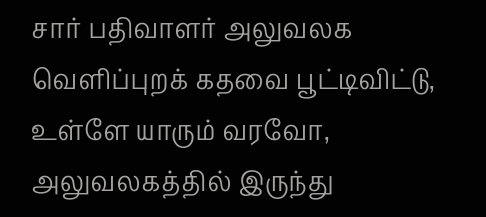சார் பதிவாளர் அலுவலக வெளிப்புறக் கதவை பூட்டிவிட்டு, உள்ளே யாரும் வரவோ, அலுவலகத்தில் இருந்து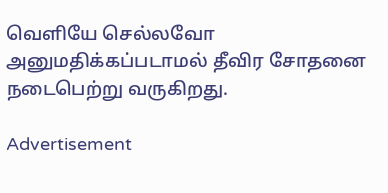வெளியே செல்லவோ அனுமதிக்கப்படாமல் தீவிர சோதனை நடைபெற்று வருகிறது.

Advertisement